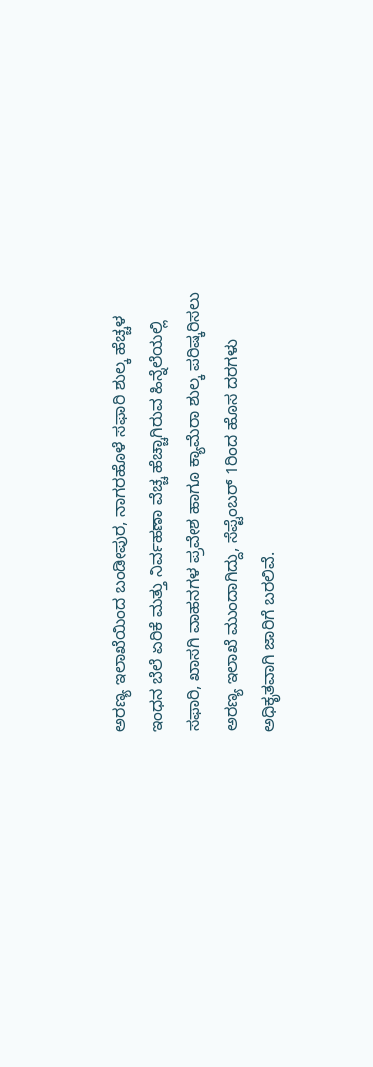ಅರಣ್ಯ ಇಲಾಖೆಯಿಂದ ಬಂಡೀಪುರ, ನಾಗರಹೊಳೆ ಸಫಾರಿ ಶುಲ್ಕ ಹೆಚ್ಚಳ
ಇಂಧನ ಬೆಲೆ ಏರಿಕೆ ಮತ್ತು ನಿರ್ವಹಣಾ ವೆಚ್ಚ ಹೆಚ್ಚಾಗಿರುವ ಹಿನ್ನೆಲೆಯಲ್ಲಿ ಸಫಾರಿ, ಖಾಸಗಿ ವಾಹನಗಳ ಪ್ರವೇಶ ಹಾಗೂ ಕ್ಯಾಮೆರಾ ಶುಲ್ಕ ಪರಿಷ್ಕರಿಸಲು ಅರಣ್ಯ ಇಲಾಖೆ ಮುಂದಾಗಿದ್ದು, ಸೆಪ್ಟೆಂಬರ್ 1ರಿಂದ ಹೊಸ ದರಗಳು ಅಧಿಕೃತವಾಗಿ ಜಾರಿಗೆ ಬರಲಿವೆ.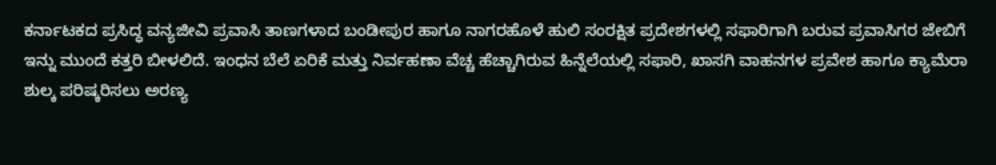ಕರ್ನಾಟಕದ ಪ್ರಸಿದ್ಧ ವನ್ಯಜೀವಿ ಪ್ರವಾಸಿ ತಾಣಗಳಾದ ಬಂಡೀಪುರ ಹಾಗೂ ನಾಗರಹೊಳೆ ಹುಲಿ ಸಂರಕ್ಷಿತ ಪ್ರದೇಶಗಳಲ್ಲಿ ಸಫಾರಿಗಾಗಿ ಬರುವ ಪ್ರವಾಸಿಗರ ಜೇಬಿಗೆ ಇನ್ನು ಮುಂದೆ ಕತ್ತರಿ ಬೀಳಲಿದೆ. ಇಂಧನ ಬೆಲೆ ಏರಿಕೆ ಮತ್ತು ನಿರ್ವಹಣಾ ವೆಚ್ಚ ಹೆಚ್ಚಾಗಿರುವ ಹಿನ್ನೆಲೆಯಲ್ಲಿ ಸಫಾರಿ, ಖಾಸಗಿ ವಾಹನಗಳ ಪ್ರವೇಶ ಹಾಗೂ ಕ್ಯಾಮೆರಾ ಶುಲ್ಕ ಪರಿಷ್ಕರಿಸಲು ಅರಣ್ಯ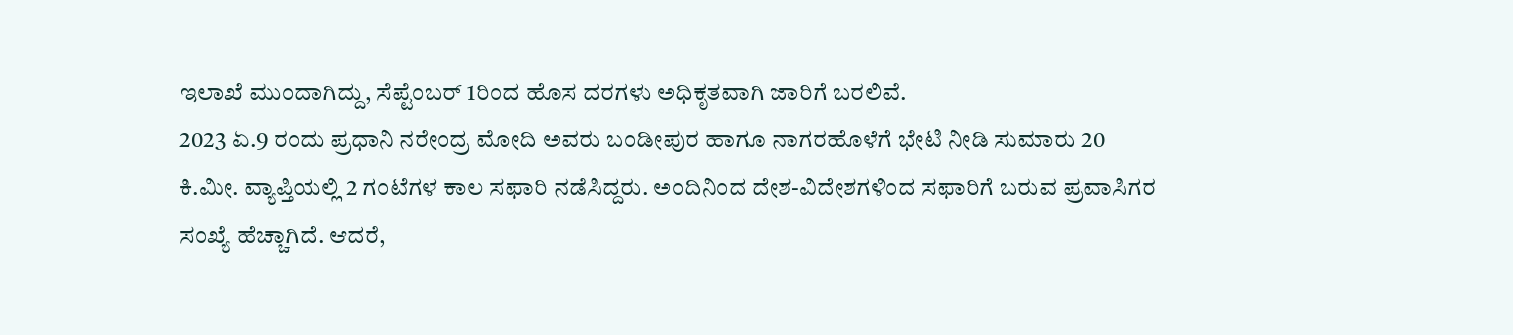ಇಲಾಖೆ ಮುಂದಾಗಿದ್ದು, ಸೆಪ್ಟೆಂಬರ್ 1ರಿಂದ ಹೊಸ ದರಗಳು ಅಧಿಕೃತವಾಗಿ ಜಾರಿಗೆ ಬರಲಿವೆ.
2023 ಏ.9 ರಂದು ಪ್ರಧಾನಿ ನರೇಂದ್ರ ಮೋದಿ ಅವರು ಬಂಡೀಪುರ ಹಾಗೂ ನಾಗರಹೊಳೆಗೆ ಭೇಟಿ ನೀಡಿ ಸುಮಾರು 20 ಕಿ.ಮೀ. ವ್ಯಾಪ್ತಿಯಲ್ಲಿ 2 ಗಂಟೆಗಳ ಕಾಲ ಸಫಾರಿ ನಡೆಸಿದ್ದರು. ಅಂದಿನಿಂದ ದೇಶ-ವಿದೇಶಗಳಿಂದ ಸಫಾರಿಗೆ ಬರುವ ಪ್ರವಾಸಿಗರ ಸಂಖ್ಯೆ ಹೆಚ್ಚಾಗಿದೆ. ಆದರೆ,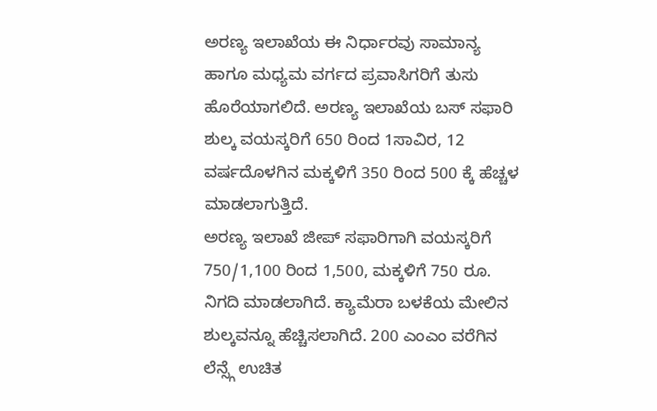ಅರಣ್ಯ ಇಲಾಖೆಯ ಈ ನಿರ್ಧಾರವು ಸಾಮಾನ್ಯ ಹಾಗೂ ಮಧ್ಯಮ ವರ್ಗದ ಪ್ರವಾಸಿಗರಿಗೆ ತುಸು ಹೊರೆಯಾಗಲಿದೆ. ಅರಣ್ಯ ಇಲಾಖೆಯ ಬಸ್ ಸಫಾರಿ ಶುಲ್ಕ ವಯಸ್ಕರಿಗೆ 650 ರಿಂದ 1ಸಾವಿರ, 12 ವರ್ಷದೊಳಗಿನ ಮಕ್ಕಳಿಗೆ 350 ರಿಂದ 500 ಕ್ಕೆ ಹೆಚ್ಚಳ ಮಾಡಲಾಗುತ್ತಿದೆ.
ಅರಣ್ಯ ಇಲಾಖೆ ಜೀಪ್ ಸಫಾರಿಗಾಗಿ ವಯಸ್ಕರಿಗೆ 750/1,100 ರಿಂದ 1,500, ಮಕ್ಕಳಿಗೆ 750 ರೂ. ನಿಗದಿ ಮಾಡಲಾಗಿದೆ. ಕ್ಯಾಮೆರಾ ಬಳಕೆಯ ಮೇಲಿನ ಶುಲ್ಕವನ್ನೂ ಹೆಚ್ಚಿಸಲಾಗಿದೆ. 200 ಎಂಎಂ ವರೆಗಿನ ಲೆನ್ಸ್ಗೆ ಉಚಿತ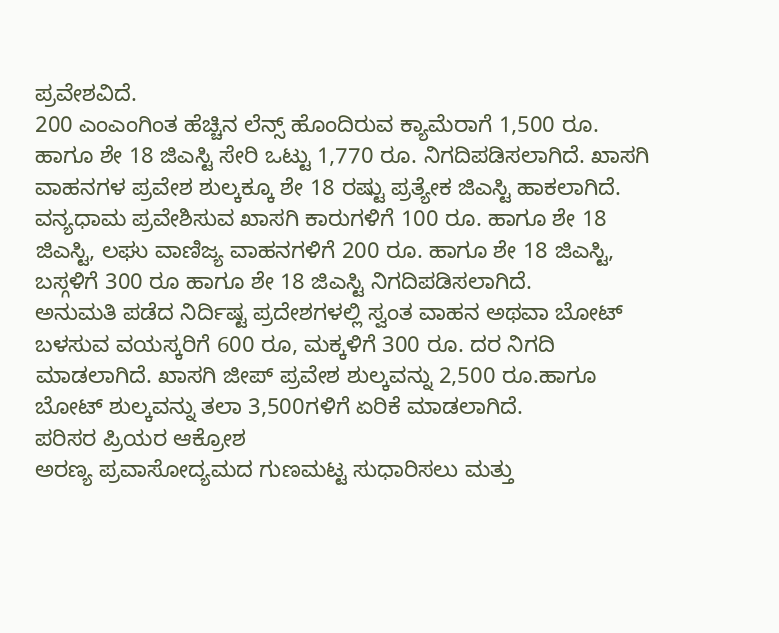ಪ್ರವೇಶವಿದೆ.
200 ಎಂಎಂಗಿಂತ ಹೆಚ್ಚಿನ ಲೆನ್ಸ್ ಹೊಂದಿರುವ ಕ್ಯಾಮೆರಾಗೆ 1,500 ರೂ. ಹಾಗೂ ಶೇ 18 ಜಿಎಸ್ಟಿ ಸೇರಿ ಒಟ್ಟು 1,770 ರೂ. ನಿಗದಿಪಡಿಸಲಾಗಿದೆ. ಖಾಸಗಿ ವಾಹನಗಳ ಪ್ರವೇಶ ಶುಲ್ಕಕ್ಕೂ ಶೇ 18 ರಷ್ಟು ಪ್ರತ್ಯೇಕ ಜಿಎಸ್ಟಿ ಹಾಕಲಾಗಿದೆ. ವನ್ಯಧಾಮ ಪ್ರವೇಶಿಸುವ ಖಾಸಗಿ ಕಾರುಗಳಿಗೆ 100 ರೂ. ಹಾಗೂ ಶೇ 18 ಜಿಎಸ್ಟಿ, ಲಘು ವಾಣಿಜ್ಯ ವಾಹನಗಳಿಗೆ 200 ರೂ. ಹಾಗೂ ಶೇ 18 ಜಿಎಸ್ಟಿ, ಬಸ್ಗಳಿಗೆ 300 ರೂ ಹಾಗೂ ಶೇ 18 ಜಿಎಸ್ಟಿ ನಿಗದಿಪಡಿಸಲಾಗಿದೆ.
ಅನುಮತಿ ಪಡೆದ ನಿರ್ದಿಷ್ಟ ಪ್ರದೇಶಗಳಲ್ಲಿ ಸ್ವಂತ ವಾಹನ ಅಥವಾ ಬೋಟ್ ಬಳಸುವ ವಯಸ್ಕರಿಗೆ 600 ರೂ, ಮಕ್ಕಳಿಗೆ 300 ರೂ. ದರ ನಿಗದಿ ಮಾಡಲಾಗಿದೆ. ಖಾಸಗಿ ಜೀಪ್ ಪ್ರವೇಶ ಶುಲ್ಕವನ್ನು 2,500 ರೂ.ಹಾಗೂ ಬೋಟ್ ಶುಲ್ಕವನ್ನು ತಲಾ 3,500ಗಳಿಗೆ ಏರಿಕೆ ಮಾಡಲಾಗಿದೆ.
ಪರಿಸರ ಪ್ರಿಯರ ಆಕ್ರೋಶ
ಅರಣ್ಯ ಪ್ರವಾಸೋದ್ಯಮದ ಗುಣಮಟ್ಟ ಸುಧಾರಿಸಲು ಮತ್ತು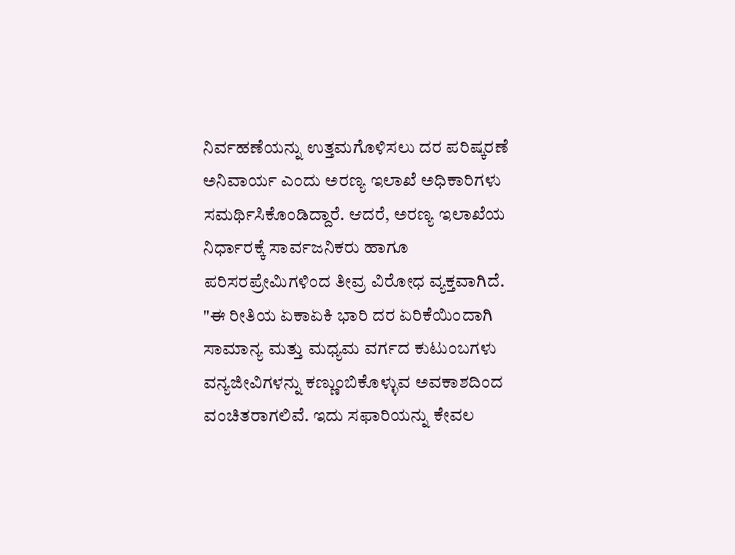ನಿರ್ವಹಣೆಯನ್ನು ಉತ್ತಮಗೊಳಿಸಲು ದರ ಪರಿಷ್ಕರಣೆ ಅನಿವಾರ್ಯ ಎಂದು ಅರಣ್ಯ ಇಲಾಖೆ ಅಧಿಕಾರಿಗಳು ಸಮರ್ಥಿಸಿಕೊಂಡಿದ್ದಾರೆ. ಆದರೆ, ಅರಣ್ಯ ಇಲಾಖೆಯ ನಿರ್ಧಾರಕ್ಕೆ ಸಾರ್ವಜನಿಕರು ಹಾಗೂ ಪರಿಸರಪ್ರೇಮಿಗಳಿಂದ ತೀವ್ರ ವಿರೋಧ ವ್ಯಕ್ತವಾಗಿದೆ.
"ಈ ರೀತಿಯ ಏಕಾಏಕಿ ಭಾರಿ ದರ ಏರಿಕೆಯಿಂದಾಗಿ ಸಾಮಾನ್ಯ ಮತ್ತು ಮಧ್ಯಮ ವರ್ಗದ ಕುಟುಂಬಗಳು ವನ್ಯಜೀವಿಗಳನ್ನು ಕಣ್ಣುಂಬಿಕೊಳ್ಳುವ ಅವಕಾಶದಿಂದ ವಂಚಿತರಾಗಲಿವೆ. ಇದು ಸಫಾರಿಯನ್ನು ಕೇವಲ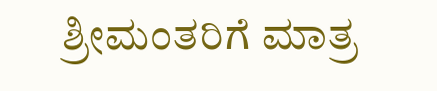ಶ್ರೀಮಂತರಿಗೆ ಮಾತ್ರ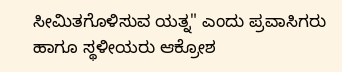ಸೀಮಿತಗೊಳಿಸುವ ಯತ್ನ" ಎಂದು ಪ್ರವಾಸಿಗರು ಹಾಗೂ ಸ್ಥಳೀಯರು ಆಕ್ರೋಶ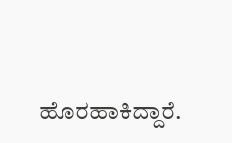ಹೊರಹಾಕಿದ್ದಾರೆ.